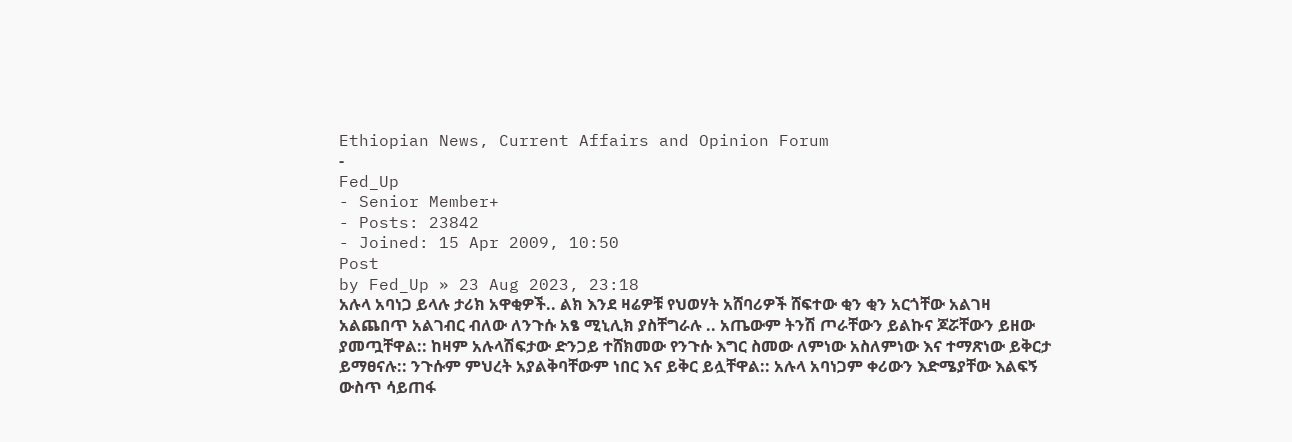Ethiopian News, Current Affairs and Opinion Forum
-
Fed_Up
- Senior Member+
- Posts: 23842
- Joined: 15 Apr 2009, 10:50
Post
by Fed_Up » 23 Aug 2023, 23:18
አሉላ አባነጋ ይላሉ ታሪክ አዋቂዎች.. ልክ እንደ ዛሬዎቹ የህወሃት አሸባሪዎች ሸፍተው ቂን ቂን አርጎቸው አልገዛ አልጨበጥ አልገብር ብለው ለንጉሱ አፄ ሚኒሊክ ያስቸግራሉ .. አጤውም ትንሽ ጦራቸውን ይልኩና ጆሯቸውን ይዘው ያመጧቸዋል:: ከዛም አሉላሽፍታው ድንጋይ ተሸክመው የንጉሱ እግር ስመው ለምነው አስለምነው እና ተማጽነው ይቅርታ ይማፀናሉ:: ንጉሱም ምህረት አያልቅባቸውም ነበር እና ይቅር ይሏቸዋል:: አሉላ አባነጋም ቀሪውን እድሜያቸው እልፍኝ ውስጥ ሳይጠፋ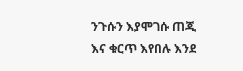ንጉሱን እያሞገሱ ጠጂ እና ቁርጥ እየበሉ እንደ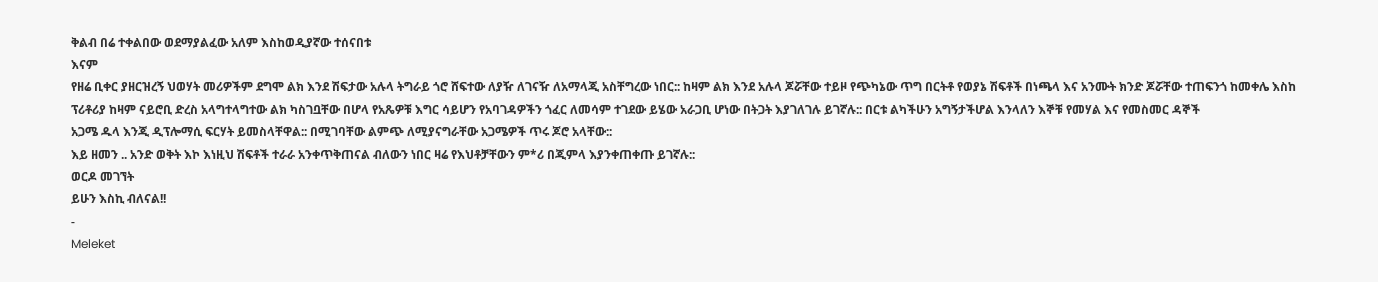ቅልብ በሬ ተቀልበው ወደማያልፈው አለም እስከወዲያኛው ተሰናበቱ
እናም
የዘሬ ቢቀር ያዘርዝረኝ ህወሃት መሪዎችም ደግሞ ልክ እንደ ሽፍታው አሉላ ትግራይ ጎሮ ሸፍተው ለያዥ ለገናዥ ለአማላጂ አስቸግረው ነበር:: ከዛም ልክ እንደ አሉላ ጆሯቸው ተይዞ የጭካኔው ጥግ በርትቶ የወያኔ ሽፍቶች በነጫላ እና አንሙት ክንድ ጆሯቸው ተጠፍንጎ ከመቀሌ እስከ ፕሪቶሪያ ከዛም ናይሮቢ ድረስ አላግተላግተው ልክ ካስገቧቸው በሆላ የአጼዎቹ እግር ሳይሆን የአባገዳዎችን ጎፈር ለመሳም ተገደው ይሄው አራጋቢ ሆነው በትጋት እያገለገሉ ይገኛሉ:: በርቱ ልካችሁን አግኝታችሆል እንላለን እኞቹ የመሃል እና የመስመር ዳኞች
አጋሜ ዱላ እንጂ ዲፕሎማሲ ፍርሃት ይመስላቸዋል:: በሚገባቸው ልምጭ ለሚያናግራቸው አጋሜዎች ጥሩ ጆሮ አላቸው::
እይ ዘመን .. አንድ ወቅት እኮ እነዚህ ሽፍቶች ተራራ አንቀጥቅጠናል ብለውን ነበር ዛሬ የእህቶቻቸውን ም*ሪ በጂምላ እያንቀጠቀጡ ይገኛሉ::
ወርዶ መገኘት
ይሁን እስኪ ብለናል!!
-
Meleket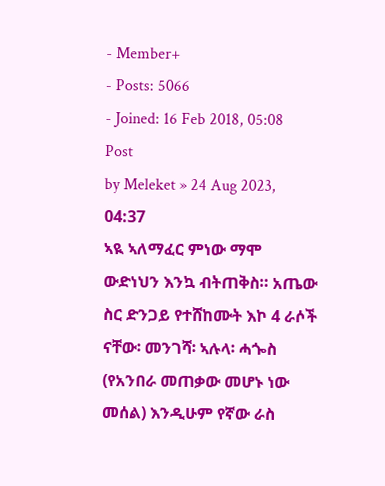- Member+
- Posts: 5066
- Joined: 16 Feb 2018, 05:08
Post
by Meleket » 24 Aug 2023, 04:37
ኣዪ ኣለማፈር ምነው ማሞ ውድነህን እንኳ ብትጠቅስ። አጤው ስር ድንጋይ የተሸከሙት እኮ 4 ራሶች ናቸው፡ መንገሻ፡ ኣሉላ፡ ሓጐስ (የአንበራ መጠቃው መሆኑ ነው መሰል) እንዲሁም የኛው ራስ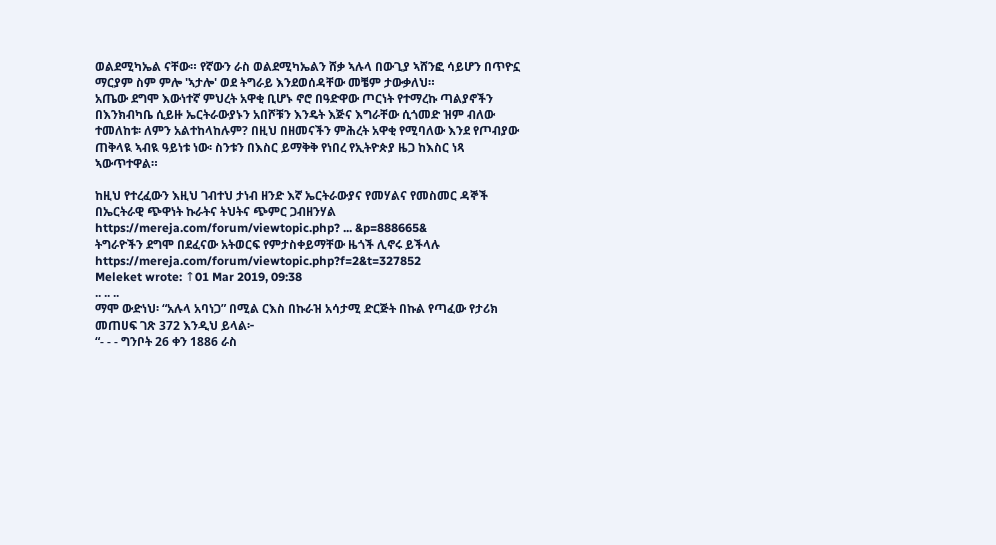ወልደሚካኤል ናቸው። የኛውን ራስ ወልደሚካኤልን ሸቃ ኣሉላ በውጊያ ኣሸንፎ ሳይሆን በጥዮኗ ማርያም ስም ምሎ 'ኣታሎ' ወደ ትግራይ እንደወሰዳቸው መቼም ታውቃለህ።
አጤው ደግሞ እውነተኛ ምህረት አዋቂ ቢሆኑ ኖሮ በዓድዋው ጦርነት የተማረኩ ጣልያኖችን በእንክብካቤ ሲይዙ ኤርትራውያኑን አበሾቹን እንዴት እጅና እግራቸው ሲጎመድ ዝም ብለው ተመለከቱ፡ ለምን አልተከላከሉም? በዚህ በዘመናችን ምሕረት አዋቂ የሚባለው እንደ የጦብያው ጠቅላዪ ኣብዪ ዓይነቱ ነው፡ ስንቱን በእስር ይማቅቅ የነበረ የኢትዮጵያ ዜጋ ከእስር ነጻ ኣውጥተዋል።

ከዚህ የተረፈውን እዚህ ገብተህ ታነብ ዘንድ እኛ ኤርትራውያና የመሃልና የመስመር ዳኞች በኤርትራዊ ጭዋነት ኩራትና ትህትና ጭምር ጋብዘንሃል https://mereja.com/forum/viewtopic.php? ... &p=888665&
ትግራዮችን ደግሞ በደፈናው አትወርፍ የምታስቀይማቸው ዜጎች ሊኖሩ ይችላሉ https://mereja.com/forum/viewtopic.php?f=2&t=327852
Meleket wrote: ↑01 Mar 2019, 09:38
.. .. ..
ማሞ ውድነህ፡ “አሉላ አባነጋ” በሚል ርእስ በኩራዝ አሳታሚ ድርጅት በኩል የጣፈው የታሪክ መጠሀፍ ገጽ 372 እንዲህ ይላል፦
“- - - ግንቦት 26 ቀን 1886 ራስ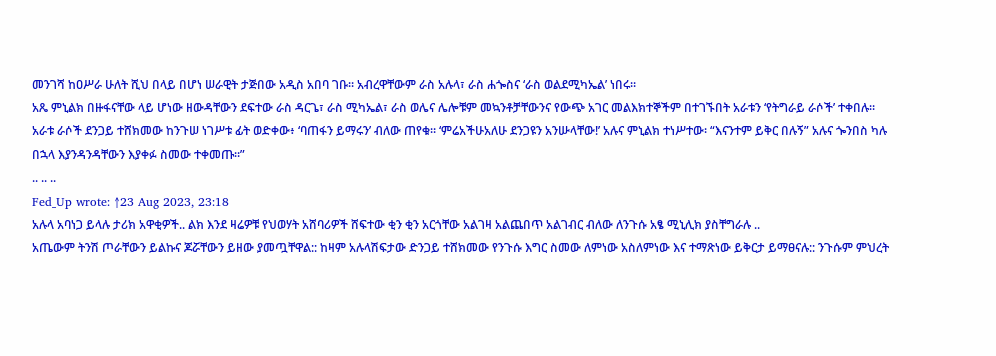መንገሻ ከዐሥራ ሁለት ሺህ በላይ በሆነ ሠራዊት ታጅበው አዲስ አበባ ገቡ። አብረዋቸውም ራስ አሉላ፣ ራስ ሐጐስና ‘ራስ ወልደሚካኤል’ ነበሩ።
አጼ ምኒልክ በዙፋናቸው ላይ ሆነው ዘውዳቸውን ደፍተው ራስ ዳርጌ፣ ራስ ሚካኤል፣ ራስ ወሌና ሌሎቹም መኳንቶቻቸውንና የውጭ አገር መልእክተኞችም በተገኙበት አራቱን ‘የትግራይ ራሶች’ ተቀበሉ።
አራቱ ራሶች ደንጋይ ተሸክመው ከንጉሠ ነገሥቱ ፊት ወድቀው፥ ‘ባጠፋን ይማሩን’ ብለው ጠየቁ። ‘ምሬአችሁአለሁ ደንጋዩን አንሡላቸው!’ አሉና ምኒልክ ተነሥተው፡ “እናንተም ይቅር በሉኝ” አሉና ጐንበስ ካሉ በኋላ እያንዳንዳቸውን እያቀፉ ስመው ተቀመጡ።”
.. .. ..
Fed_Up wrote: ↑23 Aug 2023, 23:18
አሉላ አባነጋ ይላሉ ታሪክ አዋቂዎች.. ልክ እንደ ዛሬዎቹ የህወሃት አሸባሪዎች ሸፍተው ቂን ቂን አርጎቸው አልገዛ አልጨበጥ አልገብር ብለው ለንጉሱ አፄ ሚኒሊክ ያስቸግራሉ ..
አጤውም ትንሽ ጦራቸውን ይልኩና ጆሯቸውን ይዘው ያመጧቸዋል:: ከዛም አሉላሽፍታው ድንጋይ ተሸክመው የንጉሱ እግር ስመው ለምነው አስለምነው እና ተማጽነው ይቅርታ ይማፀናሉ:: ንጉሱም ምህረት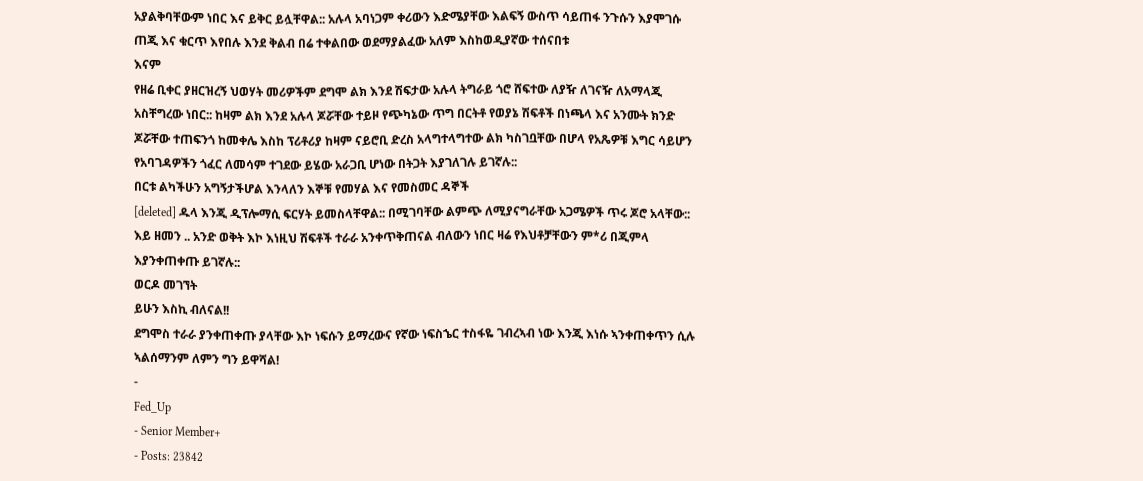አያልቅባቸውም ነበር እና ይቅር ይሏቸዋል:: አሉላ አባነጋም ቀሪውን እድሜያቸው እልፍኝ ውስጥ ሳይጠፋ ንጉሱን እያሞገሱ ጠጂ እና ቁርጥ እየበሉ እንደ ቅልብ በሬ ተቀልበው ወደማያልፈው አለም እስከወዲያኛው ተሰናበቱ
እናም
የዘሬ ቢቀር ያዘርዝረኝ ህወሃት መሪዎችም ደግሞ ልክ እንደ ሽፍታው አሉላ ትግራይ ጎሮ ሸፍተው ለያዥ ለገናዥ ለአማላጂ አስቸግረው ነበር:: ከዛም ልክ እንደ አሉላ ጆሯቸው ተይዞ የጭካኔው ጥግ በርትቶ የወያኔ ሽፍቶች በነጫላ እና አንሙት ክንድ ጆሯቸው ተጠፍንጎ ከመቀሌ እስከ ፕሪቶሪያ ከዛም ናይሮቢ ድረስ አላግተላግተው ልክ ካስገቧቸው በሆላ የአጼዎቹ እግር ሳይሆን የአባገዳዎችን ጎፈር ለመሳም ተገደው ይሄው አራጋቢ ሆነው በትጋት እያገለገሉ ይገኛሉ::
በርቱ ልካችሁን አግኝታችሆል እንላለን እኞቹ የመሃል እና የመስመር ዳኞች
[deleted] ዱላ እንጂ ዲፕሎማሲ ፍርሃት ይመስላቸዋል:: በሚገባቸው ልምጭ ለሚያናግራቸው አጋሜዎች ጥሩ ጆሮ አላቸው::
እይ ዘመን .. አንድ ወቅት እኮ እነዚህ ሽፍቶች ተራራ አንቀጥቅጠናል ብለውን ነበር ዛሬ የእህቶቻቸውን ም*ሪ በጂምላ እያንቀጠቀጡ ይገኛሉ::
ወርዶ መገኘት
ይሁን እስኪ ብለናል!!
ደግሞስ ተራራ ያንቀጠቀጡ ያላቸው እኮ ነፍሱን ይማረውና የኛው ነፍስኄር ተስፋዬ ገብረኣብ ነው እንጂ እነሱ ኣንቀጠቀጥን ሲሉ ኣልሰማንም ለምን ግን ይዋሻል!
-
Fed_Up
- Senior Member+
- Posts: 23842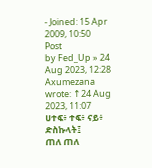- Joined: 15 Apr 2009, 10:50
Post
by Fed_Up » 24 Aug 2023, 12:28
Axumezana wrote: ↑24 Aug 2023, 11:07
ሀተፍ፥ ተፍ፥ ናይ፥ ድስኩላት፤
ጠለ ጠለ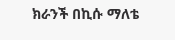ክራንች በኪሱ ማለቴ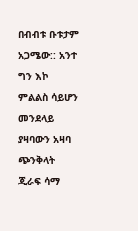በብብቱ ቡቱታም አጋሜው:: አንተ ግን እኮ ምልልስ ሳይሆን መንደላይ ያዛባውን አዛባ ጭንቅላት ጂራፍ ሳማ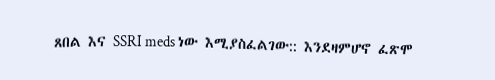ጸበል እና SSRI meds ነው እሚያስፈልገው:: እንደዛምሆኖ ፈጽሞ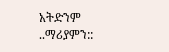አትድንም ..ማሪያምን::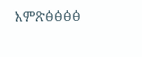እምጽፅፅፅፅ